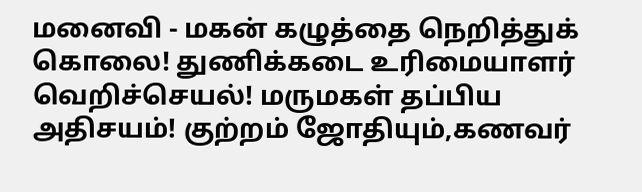மனைவி - மகன் கழுத்தை நெறித்துக் கொலை! துணிக்கடை உரிமையாளர் வெறிச்செயல்! மருமகள் தப்பிய அதிசயம்! குற்றம் ஜோதியும்,கணவர்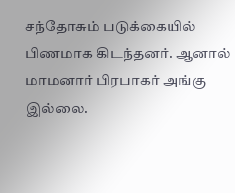சந்தோசும் படுக்கையில் பிணமாக கிடந்தனர். ஆனால் மாமனார் பிரபாகர் அங்கு இல்லை.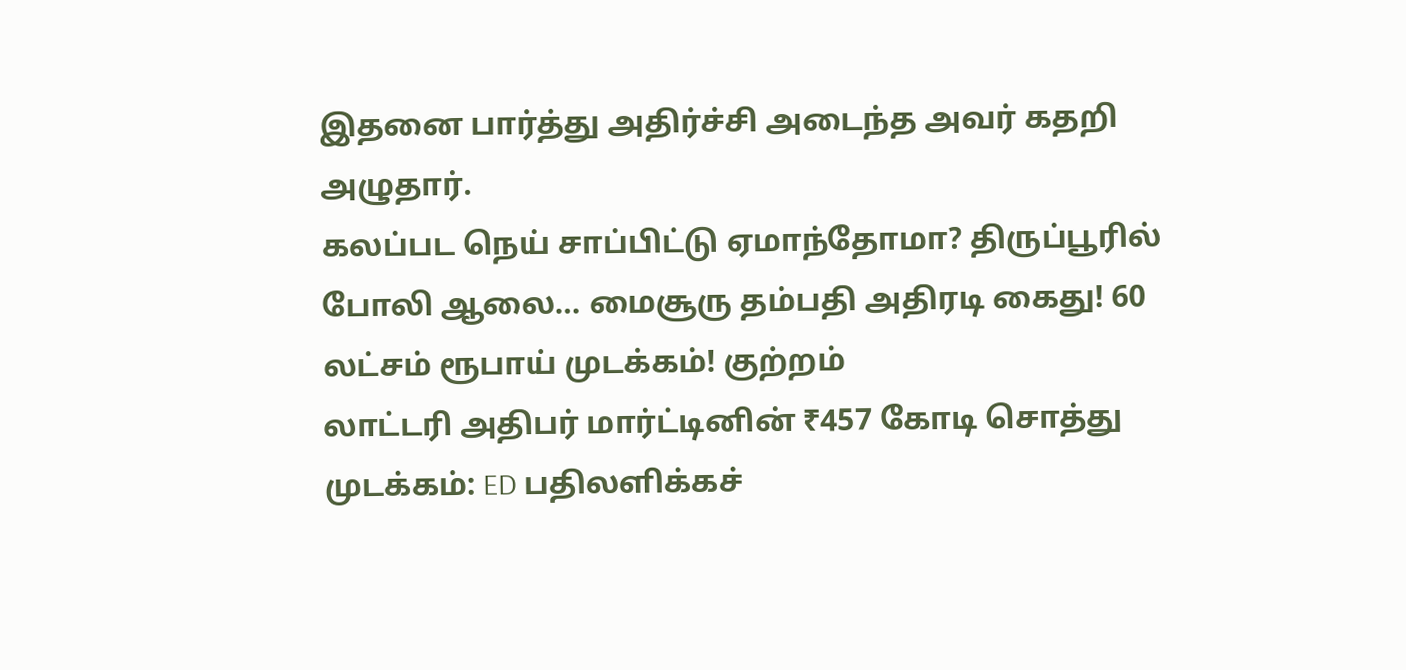இதனை பார்த்து அதிர்ச்சி அடைந்த அவர் கதறி அழுதார்.
கலப்பட நெய் சாப்பிட்டு ஏமாந்தோமா? திருப்பூரில் போலி ஆலை… மைசூரு தம்பதி அதிரடி கைது! 60 லட்சம் ரூபாய் முடக்கம்! குற்றம்
லாட்டரி அதிபர் மார்ட்டினின் ₹457 கோடி சொத்து முடக்கம்: ED பதிலளிக்கச்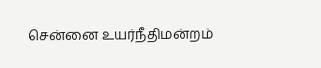சென்னை உயர்நீதிமன்றம்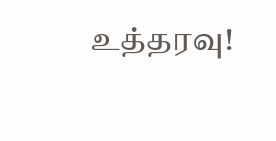உத்தரவு!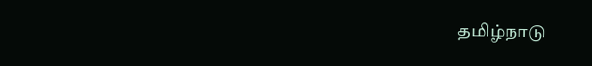தமிழ்நாடு